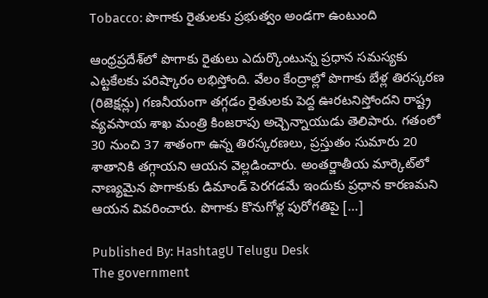Tobacco: పొగాకు రైతులకు ప్రభుత్వం అండగా ఉంటుంది

ఆంధ్రప్రదేశ్‌లో పొగాకు రైతులు ఎదుర్కొంటున్న ప్రధాన సమస్యకు ఎట్టకేలకు పరిష్కారం లభిస్తోంది. వేలం కేంద్రాల్లో పొగాకు బేళ్ల తిరస్కరణ (రిజెక్షన్లు) గణనీయంగా తగ్గడం రైతులకు పెద్ద ఊరటనిస్తోందని రాష్ట్ర వ్యవసాయ శాఖ మంత్రి కింజరాపు అచ్చెన్నాయుడు తెలిపారు. గతంలో 30 నుంచి 37 శాతంగా ఉన్న తిరస్కరణలు, ప్రస్తుతం సుమారు 20 శాతానికి తగ్గాయని ఆయన వెల్లడించారు. అంతర్జాతీయ మార్కెట్‌లో నాణ్యమైన పొగాకుకు డిమాండ్ పెరగడమే ఇందుకు ప్రధాన కారణమని ఆయన వివరించారు. పొగాకు కొనుగోళ్ల పురోగతిపై […]

Published By: HashtagU Telugu Desk
The government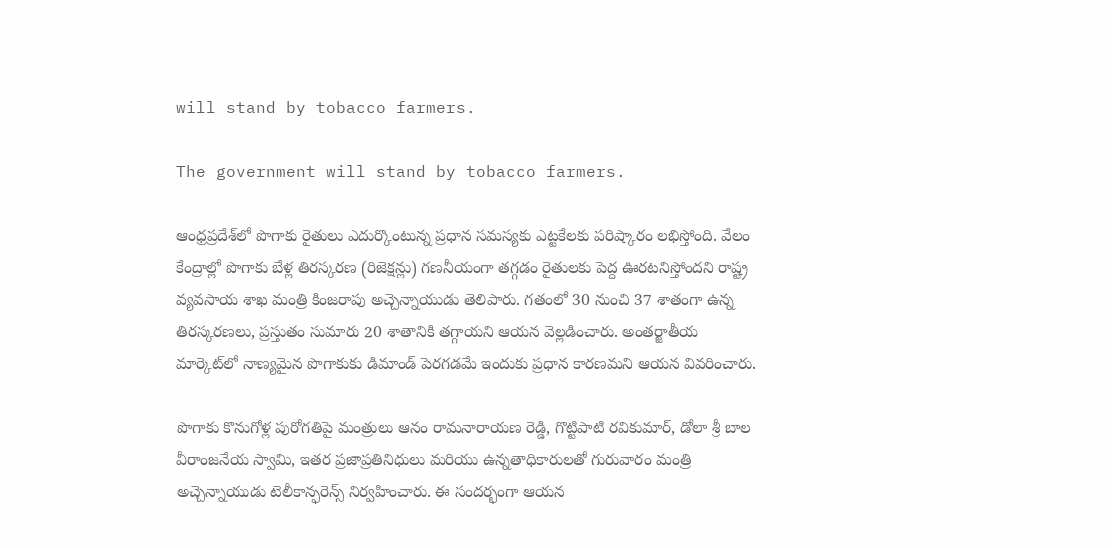will stand by tobacco farmers.

The government will stand by tobacco farmers.

ఆంధ్రప్రదేశ్‌లో పొగాకు రైతులు ఎదుర్కొంటున్న ప్రధాన సమస్యకు ఎట్టకేలకు పరిష్కారం లభిస్తోంది. వేలం కేంద్రాల్లో పొగాకు బేళ్ల తిరస్కరణ (రిజెక్షన్లు) గణనీయంగా తగ్గడం రైతులకు పెద్ద ఊరటనిస్తోందని రాష్ట్ర వ్యవసాయ శాఖ మంత్రి కింజరాపు అచ్చెన్నాయుడు తెలిపారు. గతంలో 30 నుంచి 37 శాతంగా ఉన్న తిరస్కరణలు, ప్రస్తుతం సుమారు 20 శాతానికి తగ్గాయని ఆయన వెల్లడించారు. అంతర్జాతీయ మార్కెట్‌లో నాణ్యమైన పొగాకుకు డిమాండ్ పెరగడమే ఇందుకు ప్రధాన కారణమని ఆయన వివరించారు.

పొగాకు కొనుగోళ్ల పురోగతిపై మంత్రులు ఆనం రామనారాయణ రెడ్డి, గొట్టిపాటి రవికుమార్, డోలా శ్రీ బాల వీరాంజనేయ స్వామి, ఇతర ప్రజాప్రతినిధులు మరియు ఉన్నతాధికారులతో గురువారం మంత్రి అచ్చెన్నాయుడు టెలీకాన్ఫరెన్స్ నిర్వహించారు. ఈ సందర్భంగా ఆయన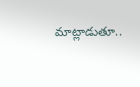మాట్లాడుతూ..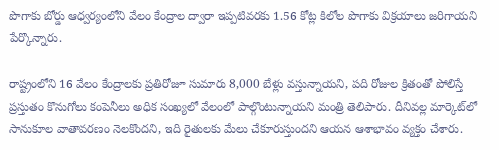పొగాకు బోర్డు ఆధ్వర్యంలోని వేలం కేంద్రాల ద్వారా ఇప్పటివరకు 1.56 కోట్ల కిలోల పొగాకు విక్రయాలు జరిగాయని పేర్కొన్నారు.

రాష్ట్రంలోని 16 వేలం కేంద్రాలకు ప్రతిరోజూ సుమారు 8,000 బేళ్లు వస్తున్నాయని, పది రోజుల క్రితంతో పోలిస్తే ప్రస్తుతం కొనుగోలు కంపెనీలు అధిక సంఖ్యలో వేలంలో పాల్గొంటున్నాయని మంత్రి తెలిపారు. దీనివల్ల మార్కెట్‌లో సానుకూల వాతావరణం నెలకొందని, ఇది రైతులకు మేలు చేకూరుస్తుందని ఆయన ఆశాభావం వ్యక్తం చేశారు.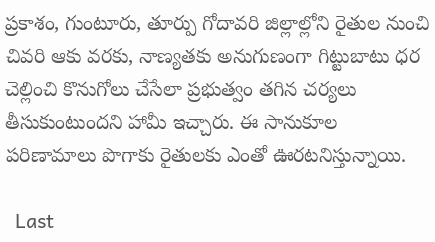ప్రకాశం, గుంటూరు, తూర్పు గోదావరి జిల్లాల్లోని రైతుల నుంచి చివరి ఆకు వరకు, నాణ్యతకు అనుగుణంగా గిట్టుబాటు ధర చెల్లించి కొనుగోలు చేసేలా ప్రభుత్వం తగిన చర్యలు తీసుకుంటుందని హామీ ఇచ్చారు. ఈ సానుకూల పరిణామాలు పొగాకు రైతులకు ఎంతో ఊరటనిస్తున్నాయి.

  Last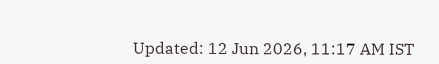Updated: 12 Jun 2026, 11:17 AM IST